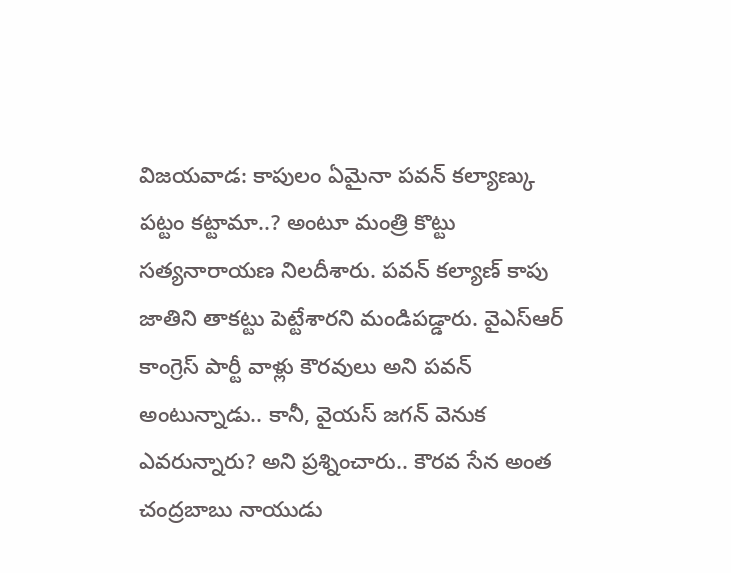విజయవాడ: కాపులం ఏమైనా పవన్ కల్యాణ్కు పట్టం కట్టామా..? అంటూ మంత్రి కొట్టు సత్యనారాయణ నిలదీశారు. పవన్ కల్యాణ్ కాపు జాతిని తాకట్టు పెట్టేశారని మండిపడ్డారు. వైఎస్ఆర్ కాంగ్రెస్ పార్టీ వాళ్లు కౌరవులు అని పవన్ అంటున్నాడు.. కానీ, వైయస్ జగన్ వెనుక ఎవరున్నారు? అని ప్రశ్నించారు.. కౌరవ సేన అంత చంద్రబాబు నాయుడు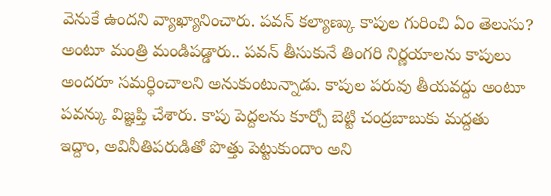వెనుకే ఉందని వ్యాఖ్యానించారు. పవన్ కల్యాణ్కు కాపుల గురించి ఏం తెలుసు? అంటూ మంత్రి మండిపడ్డారు.. పవన్ తీసుకునే తింగరి నిర్ణయాలను కాపులు అందరూ సమర్ధించాలని అనుకుంటున్నాడు. కాపుల పరువు తీయవద్దు అంటూ పవన్కు విజ్ఞప్తి చేశారు. కాపు పెద్దలను కూర్చో బెట్టి చంద్రబాబుకు మద్దతు ఇద్దాం, అవినీతిపరుడితో పొత్తు పెట్టుకుందాం అని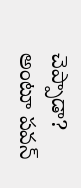చెప్పాడా? అంటూ పవన్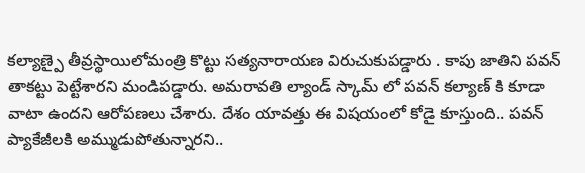కల్యాణ్పై తీవ్రస్థాయిలోమంత్రి కొట్టు సత్యనారాయణ విరుచుకుపడ్డారు . కాపు జాతిని పవన్ తాకట్టు పెట్టేశారని మండిపడ్డారు. అమరావతి ల్యాండ్ స్కామ్ లో పవన్ కల్యాణ్ కి కూడా వాటా ఉందని ఆరోపణలు చేశారు. దేశం యావత్తు ఈ విషయంలో కోడై కూస్తుంది.. పవన్ ప్యాకేజీలకి అమ్ముడుపోతున్నారని..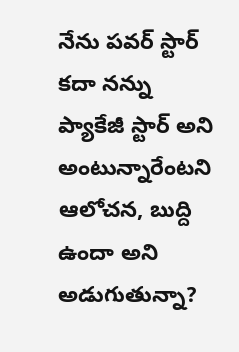నేను పవర్ స్టార్ కదా నన్ను ప్యాకేజీ స్టార్ అని అంటున్నారేంటని ఆలోచన, బుద్ది ఉందా అని అడుగుతున్నా?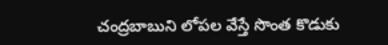చంద్రబాబుని లోపల వేస్తే సొంత కొడుకు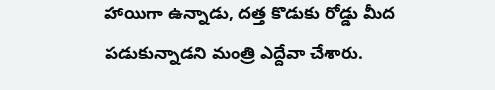హాయిగా ఉన్నాడు, దత్త కొడుకు రోడ్డు మీద పడుకున్నాడని మంత్రి ఎద్దేవా చేశారు.